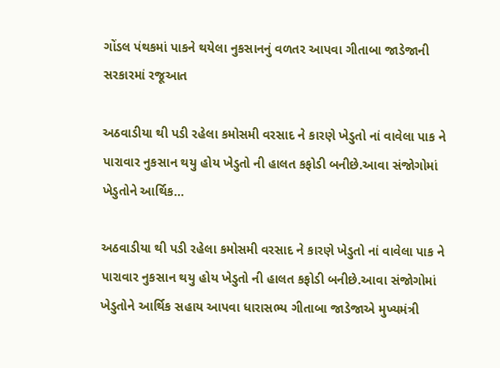ગોંડલ પંથકમાં પાકને થયેલા નુકસાનનું વળતર આપવા ગીતાબા જાડેજાની સરકારમાં રજૂઆત

અઠવાડીયા થી પડી રહેલા કમોસમી વરસાદ ને કારણે ખેડુતો નાં વાવેલા પાક ને પારાવાર નુકસાન થયુ હોય ખેડુતો ની હાલત કફોડી બનીછે.આવા સંજોગોમાં ખેડુતોને આર્થિક…

અઠવાડીયા થી પડી રહેલા કમોસમી વરસાદ ને કારણે ખેડુતો નાં વાવેલા પાક ને પારાવાર નુકસાન થયુ હોય ખેડુતો ની હાલત કફોડી બનીછે.આવા સંજોગોમાં ખેડુતોને આર્થિક સહાય આપવા ધારાસભ્ય ગીતાબા જાડેજાએ મુખ્યમંત્રી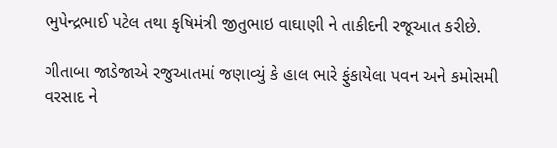ભુપેન્દ્રભાઈ પટેલ તથા કૃષિમંત્રી જીતુભાઇ વાઘાણી ને તાકીદની રજૂઆત કરીછે.

ગીતાબા જાડેજાએ રજુઆતમાં જણાવ્યું કે હાલ ભારે ફુંકાયેલા પવન અને કમોસમી વરસાદ ને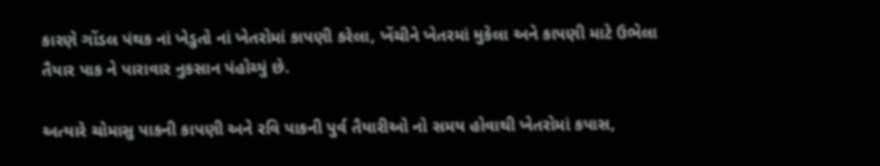કારણે ગોંડલ પંથક નાં ખેડુતો નાં ખેતરોમાં કાપણી કરેલા, ખેંચીને ખેતરમાં મુકેલા અને કાપણી માટે ઉભેલા તૈયાર પાક ને પારાવાર નુકસાન પંહોચ્યું છે.

અત્યારે ચોમાસુ પાકની કાપણી અને રવિ પાકની પુર્વ તૈયારીઓ નો સમય હોવાથી ખેતરોમાં કપાસ,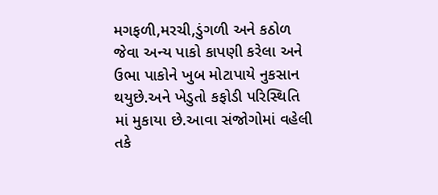મગફળી,મરચી,ડુંગળી અને કઠોળ જેવા અન્ય પાકો કાપણી કરેલા અને ઉભા પાકોને ખુબ મોટાપાયે નુકસાન થયુછે.અને ખેડુતો કફોડી પરિસ્થિતિ માં મુકાયા છે.આવા સંજોગોમાં વહેલી તકે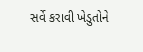સર્વે કરાવી ખેડુતોને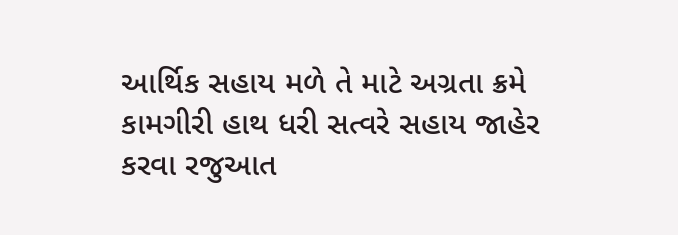આર્થિક સહાય મળે તે માટે અગ્રતા ક્રમે કામગીરી હાથ ધરી સત્વરે સહાય જાહેર કરવા રજુઆત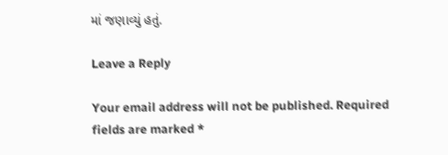માં જણાવ્યું હતું.

Leave a Reply

Your email address will not be published. Required fields are marked *